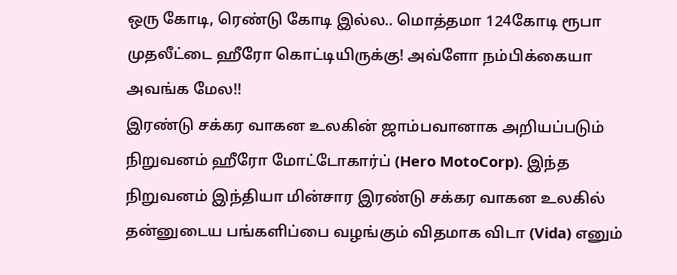ஒரு கோடி, ரெண்டு கோடி இல்ல.. மொத்தமா 124கோடி ரூபா முதலீட்டை ஹீரோ கொட்டியிருக்கு! அவ்ளோ நம்பிக்கையா அவங்க மேல!!
இரண்டு சக்கர வாகன உலகின் ஜாம்பவானாக அறியப்படும் நிறுவனம் ஹீரோ மோட்டோகார்ப் (Hero MotoCorp). இந்த நிறுவனம் இந்தியா மின்சார இரண்டு சக்கர வாகன உலகில் தன்னுடைய பங்களிப்பை வழங்கும் விதமாக விடா (Vida) எனும்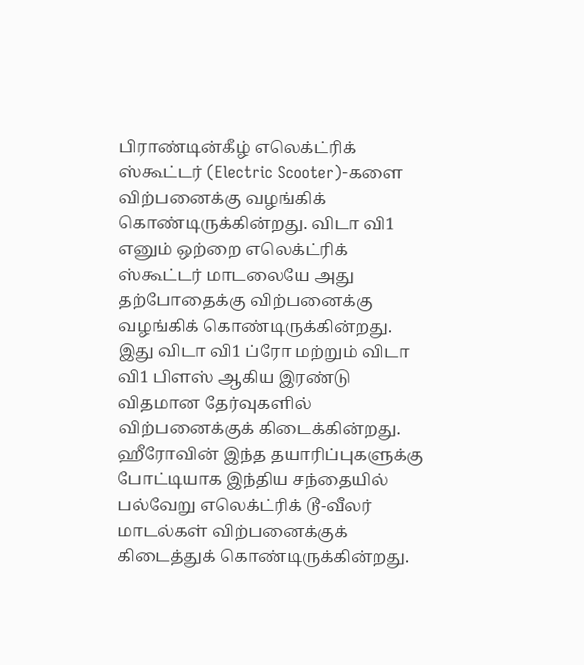பிராண்டின்கீழ் எலெக்ட்ரிக் ஸ்கூட்டர் (Electric Scooter)-களை விற்பனைக்கு வழங்கிக் கொண்டிருக்கின்றது. விடா வி1 எனும் ஒற்றை எலெக்ட்ரிக் ஸ்கூட்டர் மாடலையே அது தற்போதைக்கு விற்பனைக்கு வழங்கிக் கொண்டிருக்கின்றது. இது விடா வி1 ப்ரோ மற்றும் விடா வி1 பிளஸ் ஆகிய இரண்டு விதமான தேர்வுகளில் விற்பனைக்குக் கிடைக்கின்றது.
ஹீரோவின் இந்த தயாரிப்புகளுக்கு போட்டியாக இந்திய சந்தையில் பல்வேறு எலெக்ட்ரிக் டூ-வீலர் மாடல்கள் விற்பனைக்குக் கிடைத்துக் கொண்டிருக்கின்றது.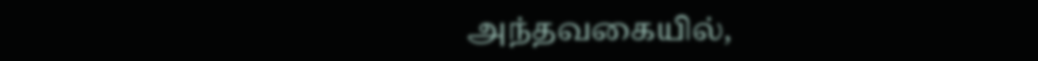அந்தவகையில்,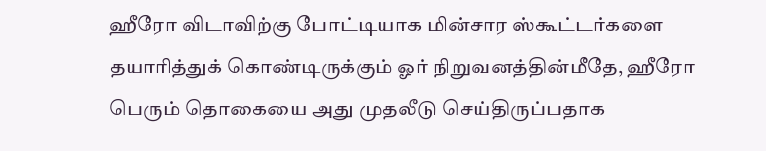ஹீரோ விடாவிற்கு போட்டியாக மின்சார ஸ்கூட்டர்களை தயாரித்துக் கொண்டிருக்கும் ஓர் நிறுவனத்தின்மீதே, ஹீரோ பெரும் தொகையை அது முதலீடு செய்திருப்பதாக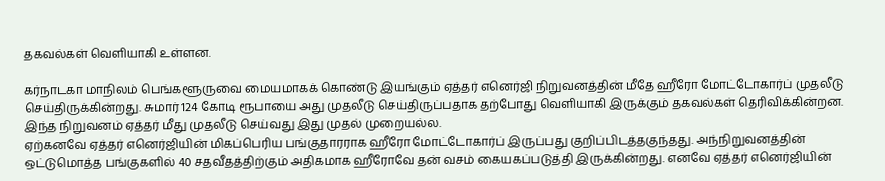தகவல்கள் வெளியாகி உள்ளன.

கர்நாடகா மாநிலம் பெங்களூருவை மையமாகக் கொண்டு இயங்கும் ஏத்தர் எனெர்ஜி நிறுவனத்தின் மீதே ஹீரோ மோட்டோகார்ப் முதலீடு செய்திருக்கின்றது. சுமார் 124 கோடி ரூபாயை அது முதலீடு செய்திருப்பதாக தற்போது வெளியாகி இருக்கும் தகவல்கள் தெரிவிக்கின்றன. இந்த நிறுவனம் ஏத்தர் மீது முதலீடு செய்வது இது முதல் முறையல்ல.
ஏற்கனவே ஏத்தர் எனெர்ஜியின் மிகப்பெரிய பங்குதாரராக ஹீரோ மோட்டோகார்ப் இருப்பது குறிப்பிடத்தகுந்தது. அந்நிறுவனத்தின் ஒட்டுமொத்த பங்குகளில் 40 சதவீதத்திற்கும் அதிகமாக ஹீரோவே தன் வசம் கையகப்படுத்தி இருக்கின்றது. எனவே ஏத்தர் எனெர்ஜியின்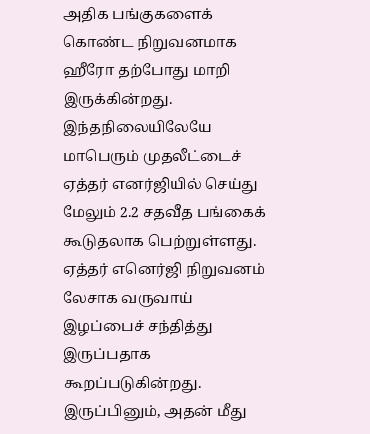அதிக பங்குகளைக் கொண்ட நிறுவனமாக ஹீரோ தற்போது மாறி இருக்கின்றது.
இந்தநிலையிலேயே மாபெரும் முதலீட்டைச் ஏத்தர் எனர்ஜியில் செய்து மேலும் 2.2 சதவீத பங்கைக் கூடுதலாக பெற்றுள்ளது. ஏத்தர் எனெர்ஜி நிறுவனம் லேசாக வருவாய் இழப்பைச் சந்தித்து இருப்பதாக கூறப்படுகின்றது. இருப்பினும், அதன் மீது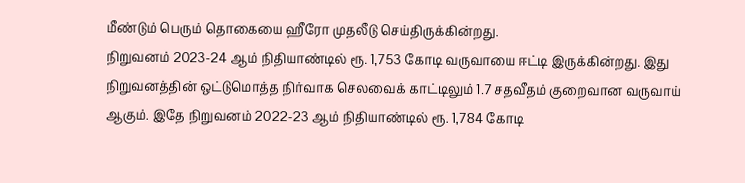மீண்டும் பெரும் தொகையை ஹீரோ முதலீடு செய்திருக்கின்றது.
நிறுவனம் 2023-24 ஆம் நிதியாண்டில் ரூ. 1,753 கோடி வருவாயை ஈட்டி இருக்கின்றது. இது நிறுவனத்தின் ஒட்டுமொத்த நிர்வாக செலவைக் காட்டிலும் 1.7 சதவீதம் குறைவான வருவாய் ஆகும். இதே நிறுவனம் 2022-23 ஆம் நிதியாண்டில் ரூ. 1,784 கோடி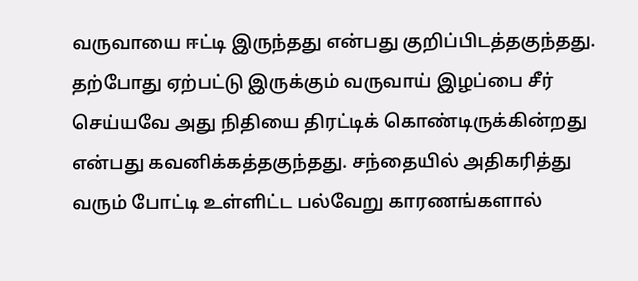வருவாயை ஈட்டி இருந்தது என்பது குறிப்பிடத்தகுந்தது.
தற்போது ஏற்பட்டு இருக்கும் வருவாய் இழப்பை சீர் செய்யவே அது நிதியை திரட்டிக் கொண்டிருக்கின்றது என்பது கவனிக்கத்தகுந்தது. சந்தையில் அதிகரித்து வரும் போட்டி உள்ளிட்ட பல்வேறு காரணங்களால்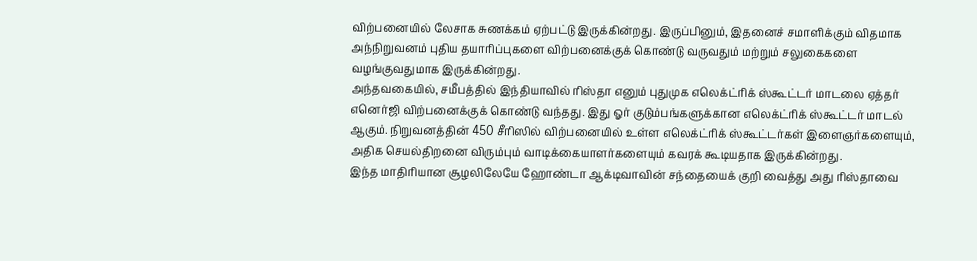விற்பனையில் லேசாக சுணக்கம் ஏற்பட்டு இருக்கின்றது. இருப்பினும், இதனைச் சமாளிக்கும் விதமாக அந்நிறுவனம் புதிய தயாரிப்புகளை விற்பனைக்குக் கொண்டு வருவதும் மற்றும் சலுகைகளை வழங்குவதுமாக இருக்கின்றது.
அந்தவகையில், சமீபத்தில் இந்தியாவில் ரிஸ்தா எனும் புதுமுக எலெக்ட்ரிக் ஸ்கூட்டர் மாடலை ஏத்தர் எனெர்ஜி விற்பனைக்குக் கொண்டு வந்தது. இது ஓர் குடும்பங்களுக்கான எலெக்ட்ரிக் ஸ்கூட்டர் மாடல் ஆகும். நிறுவனத்தின் 450 சீரிஸில் விற்பனையில் உள்ள எலெக்ட்ரிக் ஸ்கூட்டர்கள் இளைஞர்களையும், அதிக செயல்திறனை விரும்பும் வாடிக்கையாளர்களையும் கவரக் கூடியதாக இருக்கின்றது.
இந்த மாதிரியான சூழலிலேயே ஹோண்டா ஆக்டிவாவின் சந்தையைக் குறி வைத்து அது ரிஸ்தாவை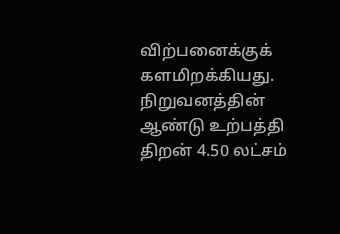விற்பனைக்குக் களமிறக்கியது. நிறுவனத்தின் ஆண்டு உற்பத்தி திறன் 4.50 லட்சம்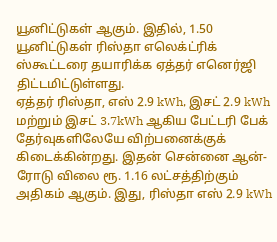யூனிட்டுகள் ஆகும். இதில், 1.50 யூனிட்டுகள் ரிஸ்தா எலெக்ட்ரிக் ஸ்கூட்டரை தயாரிக்க ஏத்தர் எனெர்ஜி திட்டமிட்டுள்ளது.
ஏத்தர் ரிஸ்தா, எஸ் 2.9 kWh, இசட் 2.9 kWh மற்றும் இசட் 3.7kWh ஆகிய பேட்டரி பேக் தேர்வுகளிலேயே விற்பனைக்குக் கிடைக்கின்றது. இதன் சென்னை ஆன்-ரோடு விலை ரூ. 1.16 லட்சத்திற்கும் அதிகம் ஆகும். இது, ரிஸ்தா எஸ் 2.9 kWh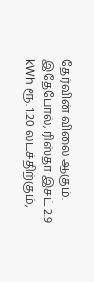தேர்வின் விலை ஆகும்.
இதேபோல், ரிஸ்தா இசட் 2.9 kWh ரூ. 1.20 லடச்திற்கும்,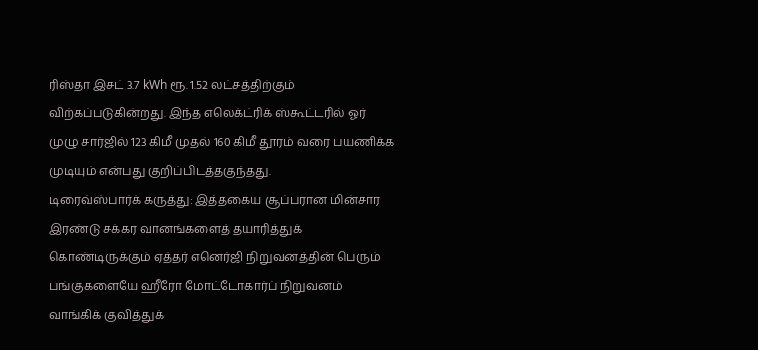ரிஸ்தா இசட் 3.7 kWh ரூ. 1.52 லட்சத்திற்கும் விற்கப்படுகின்றது. இந்த எலெக்ட்ரிக் ஸ்கூட்டரில் ஓர் முழு சார்ஜில் 123 கிமீ முதல் 160 கிமீ தூரம் வரை பயணிக்க முடியும் என்பது குறிப்பிடத்தகுந்தது.
டிரைவ்ஸ்பார்க் கருத்து: இத்தகைய சூப்பரான மின்சார இரண்டு சக்கர வானங்களைத் தயாரித்துக் கொண்டிருக்கும் ஏத்தர் எனெர்ஜி நிறுவனத்தின் பெரும் பங்குகளையே ஹீரோ மோட்டோகார்ப் நிறுவனம் வாங்கிக் குவித்துக்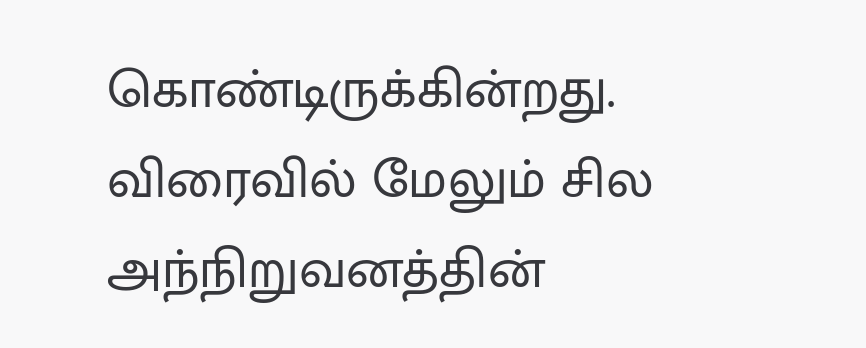கொண்டிருக்கின்றது. விரைவில் மேலும் சில அந்நிறுவனத்தின்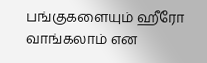பங்குகளையும் ஹீரோ வாங்கலாம் என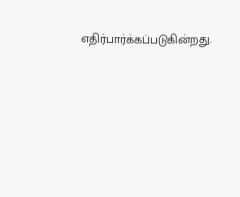எதிர்பார்க்கப்படுகின்றது.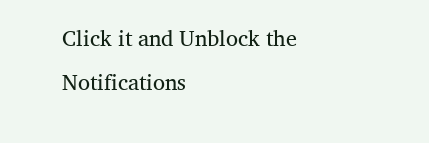Click it and Unblock the Notifications